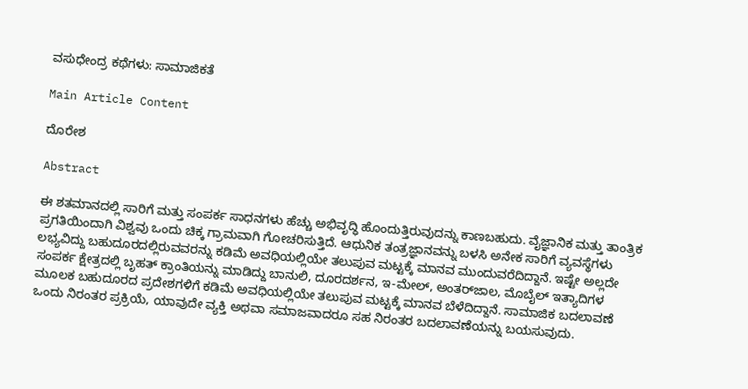ವಸುಧೇಂದ್ರ ಕಥೆಗಳು: ಸಾಮಾಜಿಕತೆ

Main Article Content

ದೊರೇಶ

Abstract

ಈ ಶತಮಾನದಲ್ಲಿ ಸಾರಿಗೆ ಮತ್ತು ಸಂಪರ್ಕ ಸಾಧನಗಳು ಹೆಚ್ಚು ಅಭಿವೃದ್ಧಿ ಹೊಂದುತ್ತಿರುವುದನ್ನು ಕಾಣಬಹುದು. ವೈಜ್ಞಾನಿಕ ಮತ್ತು ತಾಂತ್ರಿಕ ಪ್ರಗತಿಯಿಂದಾಗಿ ವಿಶ್ವವು ಒಂದು ಚಿಕ್ಕ ಗ್ರಾಮವಾಗಿ ಗೋಚರಿಸುತ್ತಿದೆ. ಆಧುನಿಕ ತಂತ್ರಜ್ಞಾನವನ್ನು ಬಳಸಿ ಅನೇಕ ಸಾರಿಗೆ ವ್ಯವಸ್ಥೆಗಳು ಲಭ್ಯವಿದ್ದು ಬಹುದೂರದಲ್ಲಿರುವವರನ್ನು ಕಡಿಮೆ ಅವಧಿಯಲ್ಲಿಯೇ ತಲುಪುವ ಮಟ್ಟಕ್ಕೆ ಮಾನವ ಮುಂದುವರೆದಿದ್ದಾನೆ. ಇಷ್ಟೇ ಅಲ್ಲದೇ ಸಂಪರ್ಕ ಕ್ಷೇತ್ರದಲ್ಲಿ ಬೃಹತ್ ಕ್ರಾಂತಿಯನ್ನು ಮಾಡಿದ್ದು ಬಾನುಲಿ, ದೂರದರ್ಶನ, ಇ-ಮೇಲ್, ಅಂತರ್‌ಜಾಲ, ಮೊಬೈಲ್ ಇತ್ಯಾದಿಗಳ ಮೂಲಕ ಬಹುದೂರದ ಪ್ರದೇಶಗಳಿಗೆ ಕಡಿಮೆ ಅವಧಿಯಲ್ಲಿಯೇ ತಲುಪುವ ಮಟ್ಟಕ್ಕೆ ಮಾನವ ಬೆಳೆದಿದ್ದಾನೆ. ಸಾಮಾಜಿಕ ಬದಲಾವಣೆ ಒಂದು ನಿರಂತರ ಪ್ರಕ್ರಿಯೆ, ಯಾವುದೇ ವ್ಯಕ್ತಿ ಅಥವಾ ಸಮಾಜವಾದರೂ ಸಹ ನಿರಂತರ ಬದಲಾವಣೆಯನ್ನು ಬಯಸುವುದು.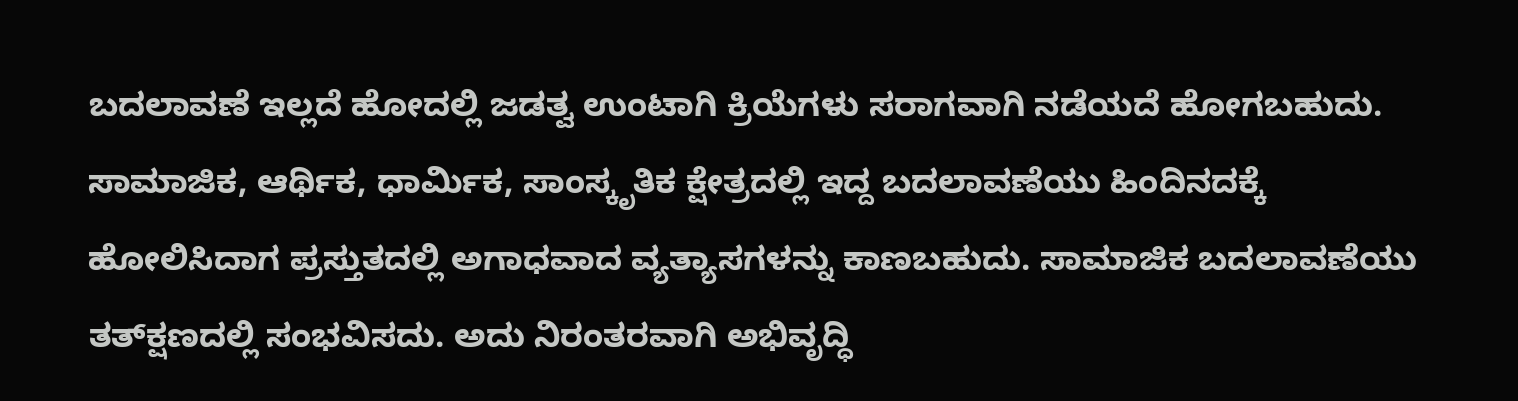ಬದಲಾವಣೆ ಇಲ್ಲದೆ ಹೋದಲ್ಲಿ ಜಡತ್ವ ಉಂಟಾಗಿ ಕ್ರಿಯೆಗಳು ಸರಾಗವಾಗಿ ನಡೆಯದೆ ಹೋಗಬಹುದು. ಸಾಮಾಜಿಕ, ಆರ್ಥಿಕ, ಧಾರ್ಮಿಕ, ಸಾಂಸ್ಕೃತಿಕ ಕ್ಷೇತ್ರದಲ್ಲಿ ಇದ್ದ ಬದಲಾವಣೆಯು ಹಿಂದಿನದಕ್ಕೆ ಹೋಲಿಸಿದಾಗ ಪ್ರಸ್ತುತದಲ್ಲಿ ಅಗಾಧವಾದ ವ್ಯತ್ಯಾಸಗಳನ್ನು ಕಾಣಬಹುದು. ಸಾಮಾಜಿಕ ಬದಲಾವಣೆಯು ತತ್‌ಕ್ಷಣದಲ್ಲಿ ಸಂಭವಿಸದು. ಅದು ನಿರಂತರವಾಗಿ ಅಭಿವೃದ್ಧಿ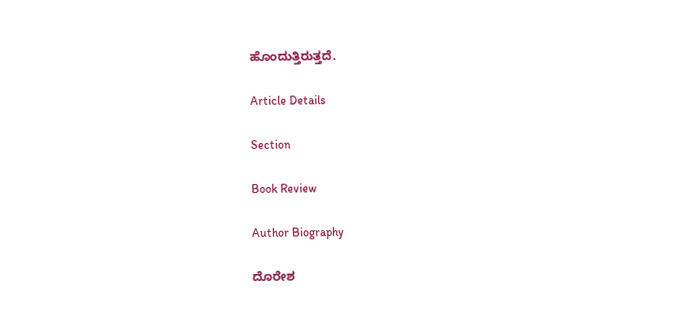ಹೊಂದುತ್ತಿರುತ್ತದೆ.

Article Details

Section

Book Review

Author Biography

ದೊರೇಶ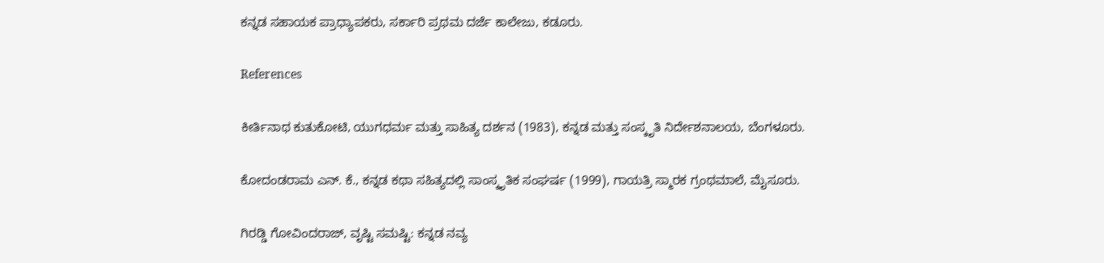ಕನ್ನಡ ಸಹಾಯಕ ಪ್ರಾಧ್ಯಾಪಕರು, ಸರ್ಕಾರಿ ಪ್ರಥಮ ದರ್ಜೆ ಕಾಲೇಜು, ಕಡೂರು.

References

ಕೀರ್ತಿನಾಥ ಕುತುಕೋಟಿ, ಯುಗಧರ್ಮ ಮತ್ತು ಸಾಹಿತ್ಯ ದರ್ಶನ (1983), ಕನ್ನಡ ಮತ್ತು ಸಂಸ್ಕೃತಿ ನಿರ್ದೇಶನಾಲಯ, ಬೆಂಗಳೂರು.

ಕೋದಂಡರಾಮ ಎನ್. ಕೆ., ಕನ್ನಡ ಕಥಾ ಸಹಿತ್ಯದಲ್ಲಿ ಸಾಂಸ್ಕೃತಿಕ ಸಂಘರ್ಷ (1999), ಗಾಯತ್ರಿ ಸ್ಮಾರಕ ಗ್ರಂಥಮಾಲೆ, ಮೈಸೂರು.

ಗಿರಡ್ಡಿ ಗೋವಿಂದರಾಜ್, ವೃಷ್ಟಿ ಸಮಷ್ಟಿ: ಕನ್ನಡ ನವ್ಯ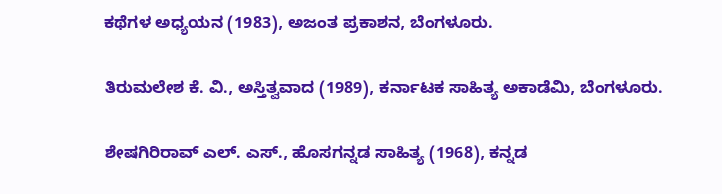ಕಥೆಗಳ ಅಧ್ಯಯನ (1983), ಅಜಂತ ಪ್ರಕಾಶನ, ಬೆಂಗಳೂರು.

ತಿರುಮಲೇಶ ಕೆ. ವಿ., ಅಸ್ತಿತ್ವವಾದ (1989), ಕರ್ನಾಟಕ ಸಾಹಿತ್ಯ ಅಕಾಡೆಮಿ, ಬೆಂಗಳೂರು.

ಶೇಷಗಿರಿರಾವ್ ಎಲ್. ಎಸ್., ಹೊಸಗನ್ನಡ ಸಾಹಿತ್ಯ (1968), ಕನ್ನಡ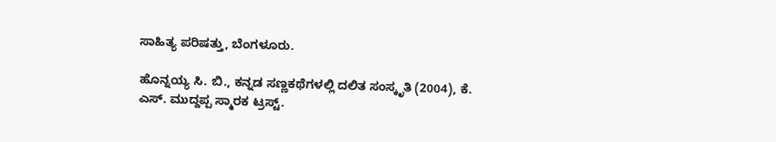ಸಾಹಿತ್ಯ ಪರಿಷತ್ತು, ಬೆಂಗಳೂರು.

ಹೊನ್ನಯ್ಯ ಸಿ. ಬಿ., ಕನ್ನಡ ಸಣ್ಣಕಥೆಗಳಲ್ಲಿ ದಲಿತ ಸಂಸ್ಕೃತಿ (2004), ಕೆ. ಎಸ್. ಮುದ್ದಪ್ಪ ಸ್ಮಾರಕ ಟ್ರಸ್ಟ್.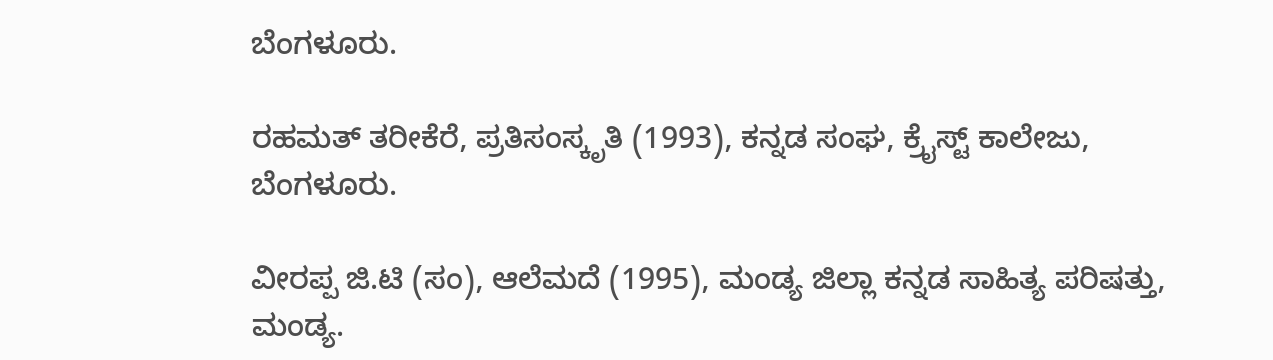ಬೆಂಗಳೂರು.

ರಹಮತ್ ತರೀಕೆರೆ, ಪ್ರತಿಸಂಸ್ಕೃತಿ (1993), ಕನ್ನಡ ಸಂಘ, ಕ್ರೈಸ್ಟ್ ಕಾಲೇಜು, ಬೆಂಗಳೂರು.

ವೀರಪ್ಪ ಜಿ.ಟಿ (ಸಂ), ಆಲೆಮದೆ (1995), ಮಂಡ್ಯ ಜಿಲ್ಲಾ ಕನ್ನಡ ಸಾಹಿತ್ಯ ಪರಿಷತ್ತು, ಮಂಡ್ಯ.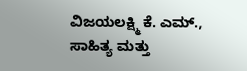ವಿಜಯಲಕ್ಷ್ಮಿ ಕೆ. ಎಮ್., ಸಾಹಿತ್ಯ ಮತ್ತು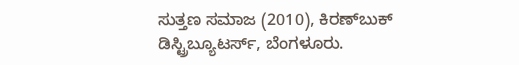ಸುತ್ತಣ ಸಮಾಜ (2010), ಕಿರಣ್‌ಬುಕ್ ಡಿಸ್ಟ್ರಿಬ್ಯೂಟರ್ಸ್, ಬೆಂಗಳೂರು.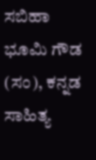ಸಬಿಹಾ ಭೂಮಿ ಗೌಡ (ಸಂ), ಕನ್ನಡ ಸಾಹಿತ್ಯ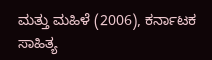ಮತ್ತು ಮಹಿಳೆ (2006), ಕರ್ನಾಟಕ ಸಾಹಿತ್ಯ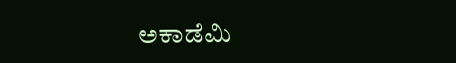ಅಕಾಡೆಮಿ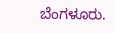ಬೆಂಗಳೂರು.